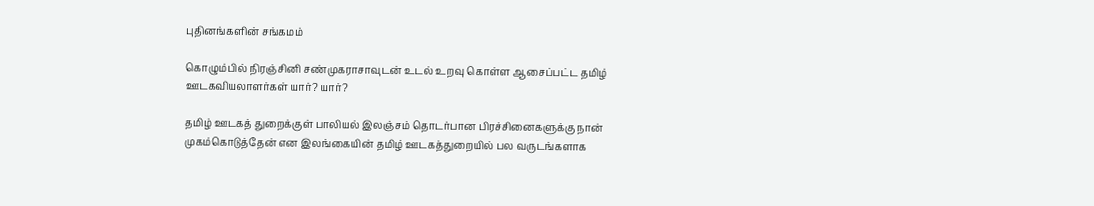புதினங்களின் சங்கமம்

கொழும்பில் நிரஞ்சினி சண்முகராசாவுடன் உடல் உறவு கொள்ள ஆசைப்பட்ட தமிழ் ஊடகவியலாளர்கள் யார்? யார்?

தமிழ் ஊடகத் துறைக்குள் பாலியல் இலஞ்சம் தொடர்பான பிரச்சினைகளுக்கு நான் முகம்கொடுத்தேன் என இலங்கையின் தமிழ் ஊடகத்துறையில் பல வருடங்களாக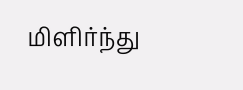மிளிர்ந்து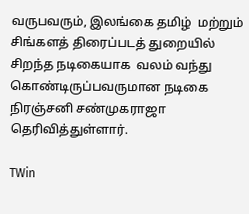வருபவரும், இலங்கை தமிழ்  மற்றும் சிங்களத் திரைப்படத் துறையில் சிறந்த நடிகையாக  வலம் வந்து கொண்டிருப்பவருமான நடிகை நிரஞ்சனி சண்முகராஜா தெரிவித்துள்ளார்.

TWin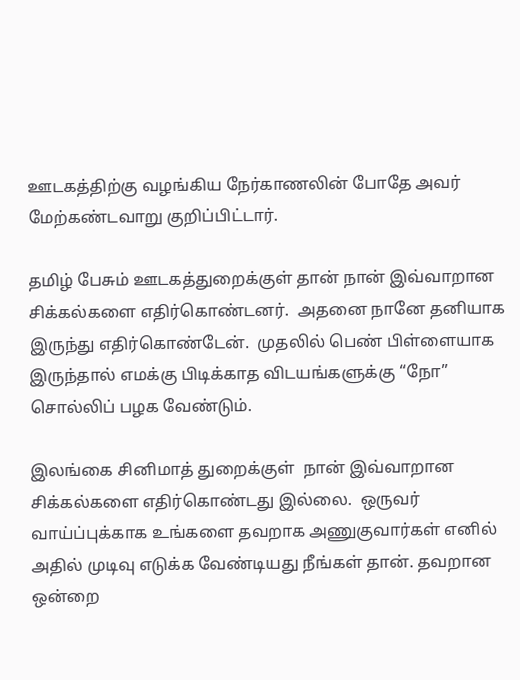ஊடகத்திற்கு வழங்கிய நேர்காணலின் போதே அவர் மேற்கண்டவாறு குறிப்பிட்டார்.

தமிழ் பேசும் ஊடகத்துறைக்குள் தான் நான் இவ்வாறான சிக்கல்களை எதிர்கொண்டனர்.  அதனை நானே தனியாக இருந்து எதிர்கொண்டேன்.  முதலில் பெண் பிள்ளையாக இருந்தால் எமக்கு பிடிக்காத விடயங்களுக்கு “நோ” சொல்லிப் பழக வேண்டும்.

இலங்கை சினிமாத் துறைக்குள்  நான் இவ்வாறான சிக்கல்களை எதிர்கொண்டது இல்லை.  ஒருவர் வாய்ப்புக்காக உங்களை தவறாக அணுகுவார்கள் எனில் அதில் முடிவு எடுக்க வேண்டியது நீங்கள் தான். தவறான ஒன்றை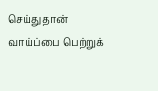செய்துதான் வாய்ப்பை பெற்றுக்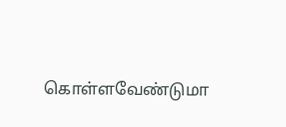கொள்ளவேண்டுமா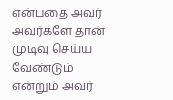என்பதை அவர் அவர்களே தான் முடிவு செய்ய வேண்டும் என்றும் அவர்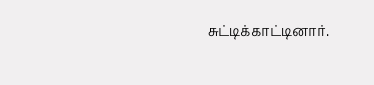சுட்டிக்காட்டினார்.